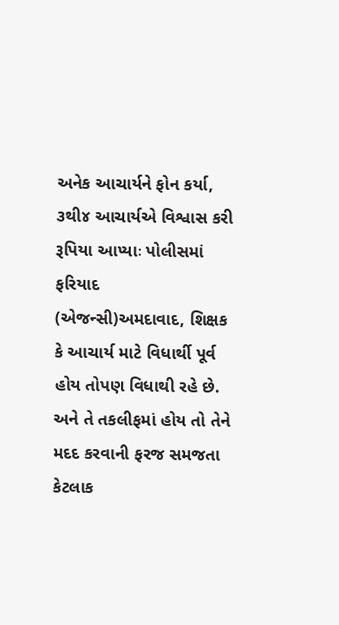અનેક આચાર્યને ફોન કર્યા, ૩થી૪ આચાર્યએ વિશ્વાસ કરી રૂપિયા આપ્યાઃ પોલીસમાં ફરિયાદ
(એજન્સી)અમદાવાદ, શિક્ષક કે આચાર્ય માટે વિધાર્થી પૂર્વ હોય તોપણ વિધાથી રહે છે. અને તે તકલીફમાં હોય તો તેને મદદ કરવાની ફરજ સમજતા કેટલાક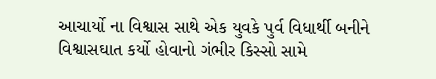આચાર્યો ના વિશ્વાસ સાથે એક યુવકે પુર્વ વિધાર્થી બનીને વિશ્વાસઘાત કર્યો હોવાનો ગંભીર કિસ્સો સામે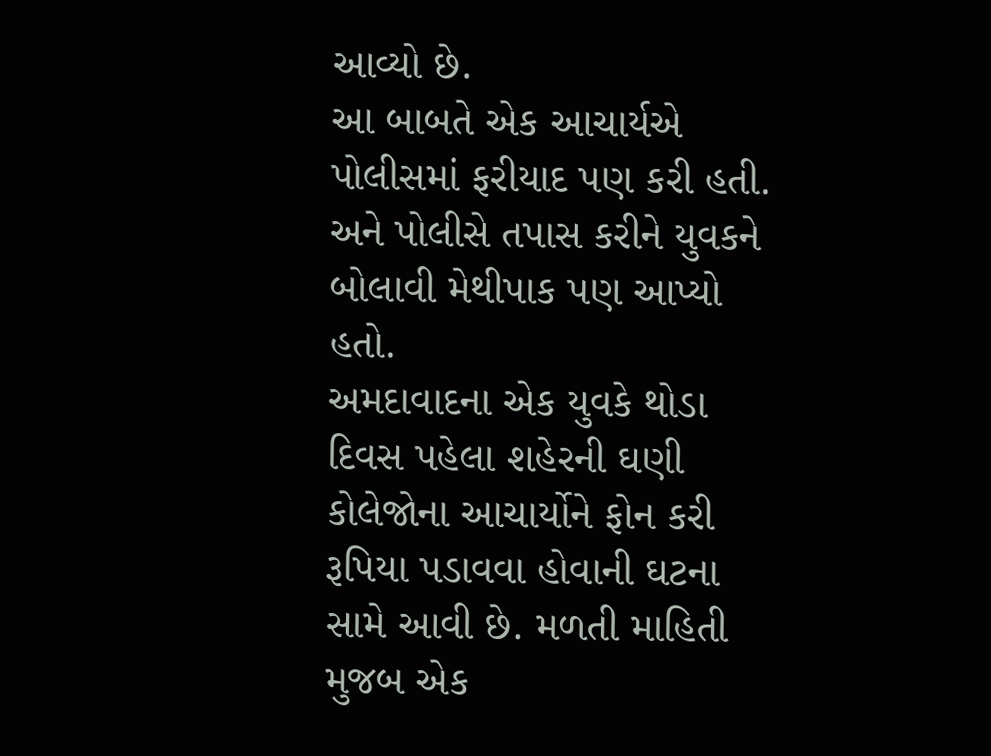આવ્યો છે.
આ બાબતે એક આચાર્યએ પોલીસમાં ફરીયાદ પણ કરી હતી. અને પોલીસે તપાસ કરીને યુવકને બોલાવી મેથીપાક પણ આપ્યો હતો.
અમદાવાદના એક યુવકે થોડા દિવસ પહેલા શહેરની ઘણી કોલેજોના આચાર્યોને ફોન કરી રૂપિયા પડાવવા હોવાની ઘટના સામે આવી છે. મળતી માહિતી મુજબ એક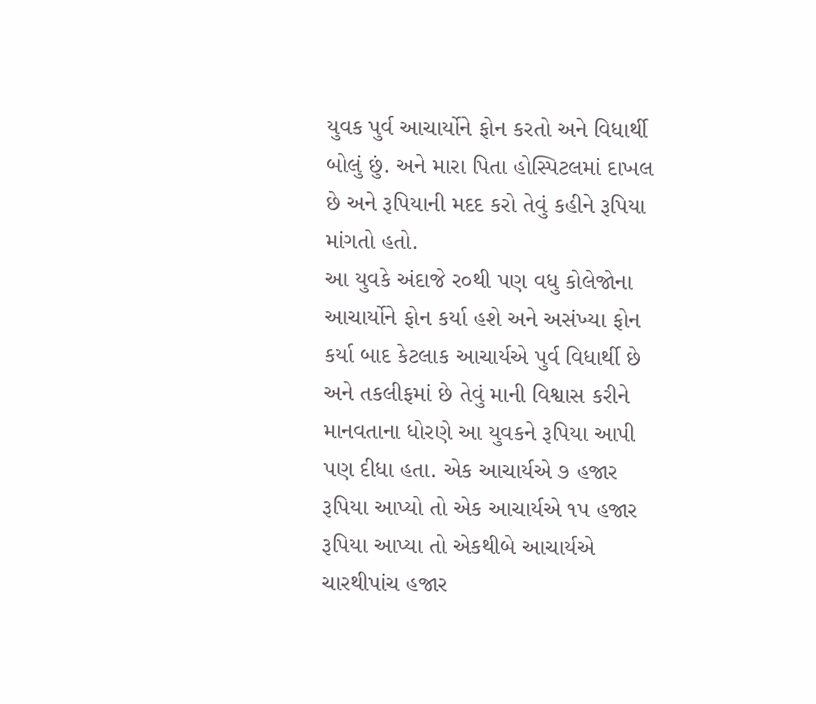યુવક પુર્વ આચાર્યોને ફોન કરતો અને વિધાર્થી બોલું છું. અને મારા પિતા હોસ્પિટલમાં દાખલ છે અને રૂપિયાની મદદ કરો તેવું કહીને રૂપિયા માંગતો હતો.
આ યુવકે અંદાજે ર૦થી પણ વધુ કોલેજોના આચાર્યોને ફોન કર્યા હશે અને અસંખ્યા ફોન કર્યા બાદ કેટલાક આચાર્યએ પુર્વ વિધાર્થી છે અને તકલીફમાં છે તેવું માની વિશ્વાસ કરીને માનવતાના ધોરણે આ યુવકને રૂપિયા આપી પણ દીધા હતા. એક આચાર્યએ ૭ હજાર રૂપિયા આપ્યો તો એક આચાર્યએ ૧પ હજાર રૂપિયા આપ્યા તો એકથીબે આચાર્યએ ચારથીપાંચ હજાર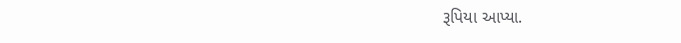રૂપિયા આપ્યા.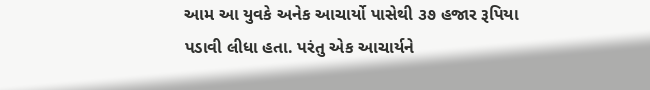આમ આ યુવકે અનેક આચાર્યો પાસેથી ૩૭ હજાર રૂપિયા પડાવી લીધા હતા. પરંતુ એક આચાર્યને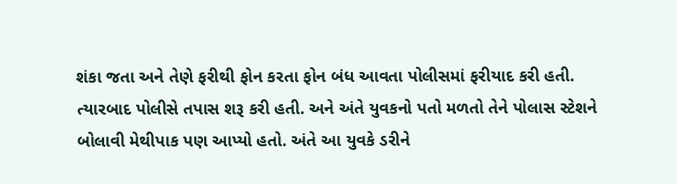શંકા જતા અને તેણે ફરીથી ફોન કરતા ફોન બંધ આવતા પોલીસમાં ફરીયાદ કરી હતી. ત્યારબાદ પોલીસે તપાસ શરૂ કરી હતી. અને અંતે યુવકનો પતો મળતો તેને પોલાસ સ્ટેશને બોલાવી મેથીપાક પણ આપ્યો હતો. અંતે આ યુવકે ડરીને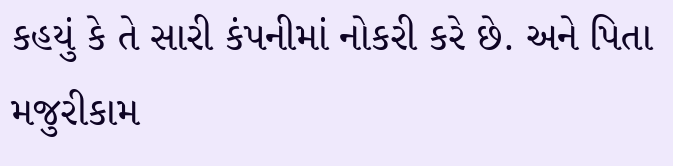કહયું કે તે સારી કંપનીમાં નોકરી કરે છે. અને પિતા મજુરીકામ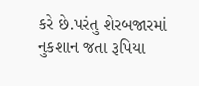કરે છે.પરંતુ શેરબજારમાં નુકશાન જતા રૂપિયા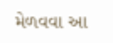મેળવવા આ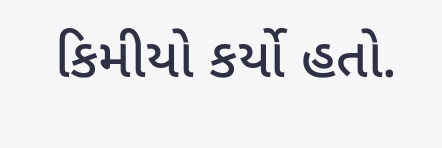કિમીયો કર્યો હતો.